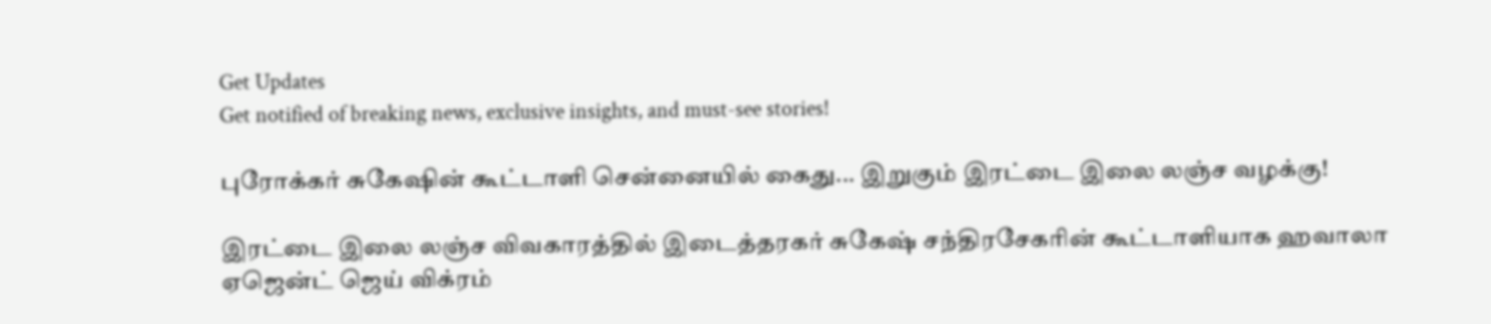Get Updates
Get notified of breaking news, exclusive insights, and must-see stories!

புரோக்கர் சுகேஷின் கூட்டாளி சென்னையில் கைது... இறுகும் இரட்டை இலை லஞ்ச வழக்கு!

இரட்டை இலை லஞ்ச விவகாரத்தில் இடைத்தரகர் சுகேஷ் சந்திரசேகரின் கூட்டாளியாக ஹவாலா ஏஜென்ட் ஜெய் விக்ரம்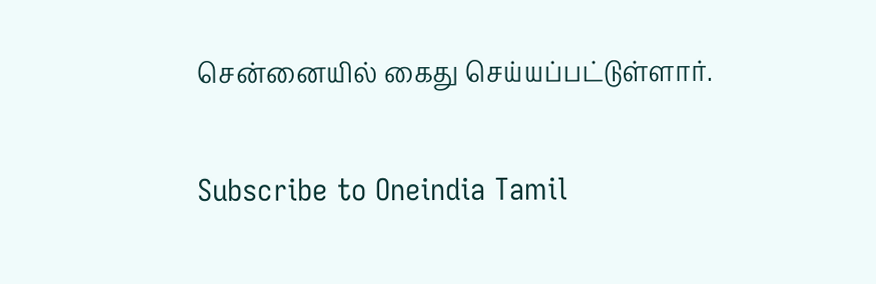சென்னையில் கைது செய்யப்பட்டுள்ளார்.

Subscribe to Oneindia Tamil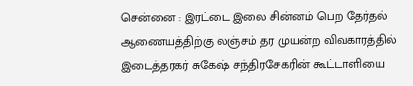சென்னை : இரட்டை இலை சின்னம் பெற தேர்தல் ஆணையத்திற்கு லஞ்சம் தர முயன்ற விவகாரத்தில் இடைத்தரகர் சுகேஷ் சந்திரசேகரின் கூட்டாளியை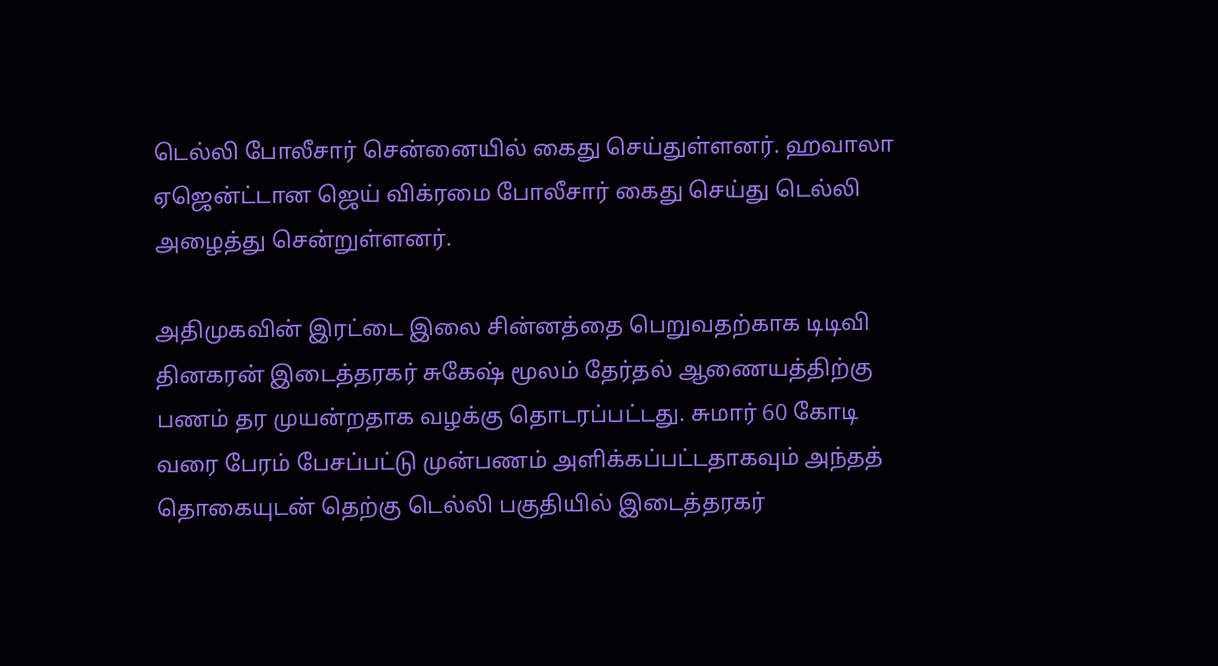டெல்லி போலீசார் சென்னையில் கைது செய்துள்ளனர். ஹவாலா ஏஜென்ட்டான ஜெய் விக்ரமை போலீசார் கைது செய்து டெல்லி அழைத்து சென்றுள்ளனர்.

அதிமுகவின் இரட்டை இலை சின்னத்தை பெறுவதற்காக டிடிவி தினகரன் இடைத்தரகர் சுகேஷ் மூலம் தேர்தல் ஆணையத்திற்கு பணம் தர முயன்றதாக வழக்கு தொடரப்பட்டது. சுமார் 60 கோடி வரை பேரம் பேசப்பட்டு முன்பணம் அளிக்கப்பட்டதாகவும் அந்தத் தொகையுடன் தெற்கு டெல்லி பகுதியில் இடைத்தரகர்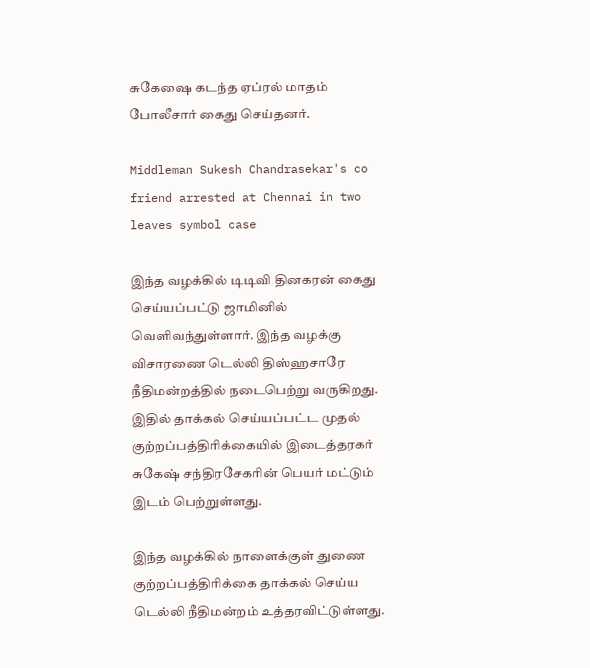சுகேஷை கடந்த ஏப்ரல் மாதம் போலீசார் கைது செய்தனர்.

Middleman Sukesh Chandrasekar's co friend arrested at Chennai in two leaves symbol case

இந்த வழக்கில் டிடிவி தினகரன் கைது செய்யப்பட்டு ஜாமினில் வெளிவந்துள்ளார். இந்த வழக்கு விசாரணை டெல்லி திஸ்ஹசாரே நீதிமன்றத்தில் நடைபெற்று வருகிறது. இதில் தாக்கல் செய்யப்பட்ட முதல் குற்றப்பத்திரிக்கையில் இடைத்தரகர் சுகேஷ் சந்திரசேகரின் பெயர் மட்டும் இடம் பெற்றுள்ளது.

இந்த வழக்கில் நாளைக்குள் துணை குற்றப்பத்திரிக்கை தாக்கல் செய்ய டெல்லி நீதிமன்றம் உத்தரவிட்டுள்ளது.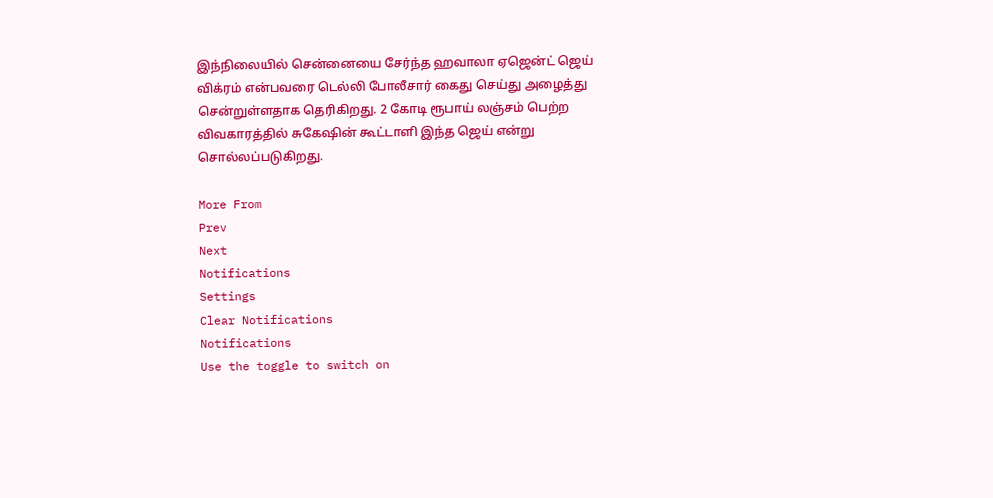இந்நிலையில் சென்னையை சேர்ந்த ஹவாலா ஏஜென்ட் ஜெய் விக்ரம் என்பவரை டெல்லி போலீசார் கைது செய்து அழைத்து சென்றுள்ளதாக தெரிகிறது. 2 கோடி ரூபாய் லஞ்சம் பெற்ற விவகாரத்தில் சுகேஷின் கூட்டாளி இந்த ஜெய் என்று சொல்லப்படுகிறது.

More From
Prev
Next
Notifications
Settings
Clear Notifications
Notifications
Use the toggle to switch on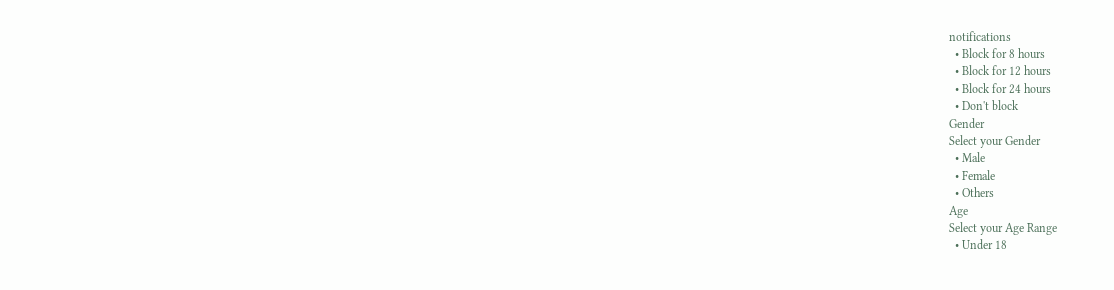notifications
  • Block for 8 hours
  • Block for 12 hours
  • Block for 24 hours
  • Don't block
Gender
Select your Gender
  • Male
  • Female
  • Others
Age
Select your Age Range
  • Under 18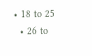• 18 to 25
  • 26 to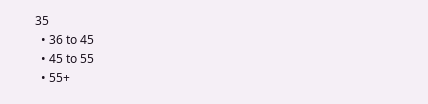35
  • 36 to 45
  • 45 to 55
  • 55+